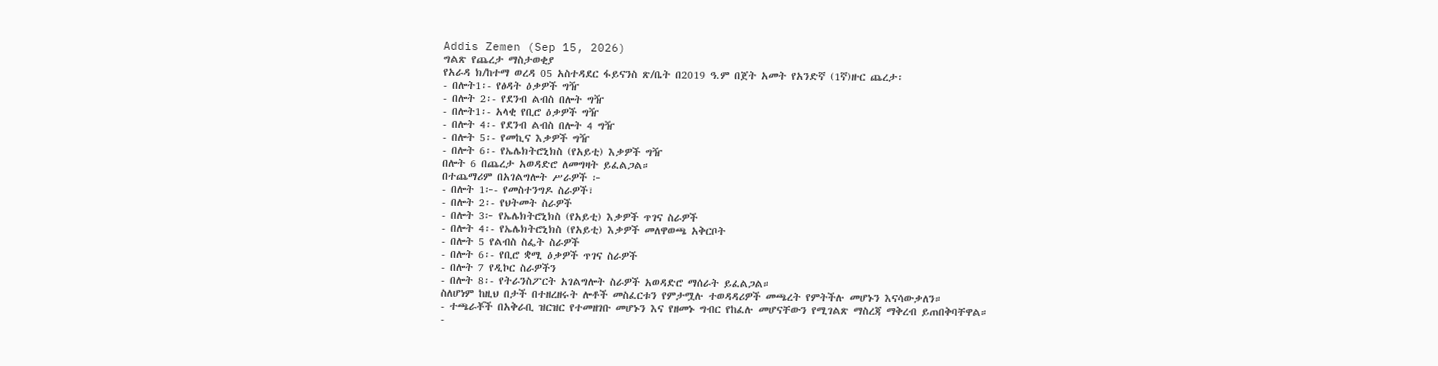Addis Zemen (Sep 15, 2026)
ግልጽ የጨረታ ማስታወቂያ
የአራዳ ክ/ከተማ ወረዳ 05 አስተዳደር ፋይናንስ ጽ/ቤት በ2019 ዓ.ም በጀት አመት የአንድኛ (1ኛ)ዙር ጨረታ፡
- በሎት1፡- የፅዳት ዕቃዎች ግዥ
- በሎት 2፡- የደንብ ልብስ በሎት ግዥ
- በሎት1፡- አላቂ የቢሮ ዕቃዎች ግዥ
- በሎት 4፡- የደንብ ልብስ በሎት 4 ግዥ
- በሎት 5፡- የመኪና እቃዎች ግዥ
- በሎት 6፡- የኤሌክትሮኒክስ (የአይቲ) እቃዎች ግዥ
በሎት 6 በጨረታ አወዳድሮ ለመግዛት ይፈልጋል።
በተጨማሪም በአገልግሎት ሥራዎች ፦
- በሎት 1፦- የመስተንግዶ ስራዎች፣
- በሎት 2፡- የህትመት ስራዎች
- በሎት 3፦ የኤሌክትሮኒክስ (የአይቲ) እቃዎች ጥገና ስራዎች
- በሎት 4፡- የኤሌክትሮኒክስ (የአይቲ) እቃዎች መለዋወጫ አቅርቦት
- በሎት 5 የልብስ ስፌት ስራዎች
- በሎት 6፡- የቢሮ ቋሚ ዕቃዎች ጥገና ስራዎች
- በሎት 7 የዲኮር ስራዎችን
- በሎት 8፡- የትራንስፖርት አገልግሎት ስራዎች አወዳድሮ ማሰራት ይፈልጋል።
ስለሆነም ከዚህ በታች በተዘረዘሩት ሎቶች መስፈርቱን የምታሟሉ ተወዳዳሪዎች መጫረት የምትችሉ መሆኑን እናሳውቃለን።
- ተጫራቾች በአቅራቢ ዝርዝር የተመዘገቡ መሆኑን እና የዘመኑ ግብር የከፈሉ መሆናቸውን የሚገልጽ ማስረጃ ማቅረብ ይጠበቅባቸዋል።
-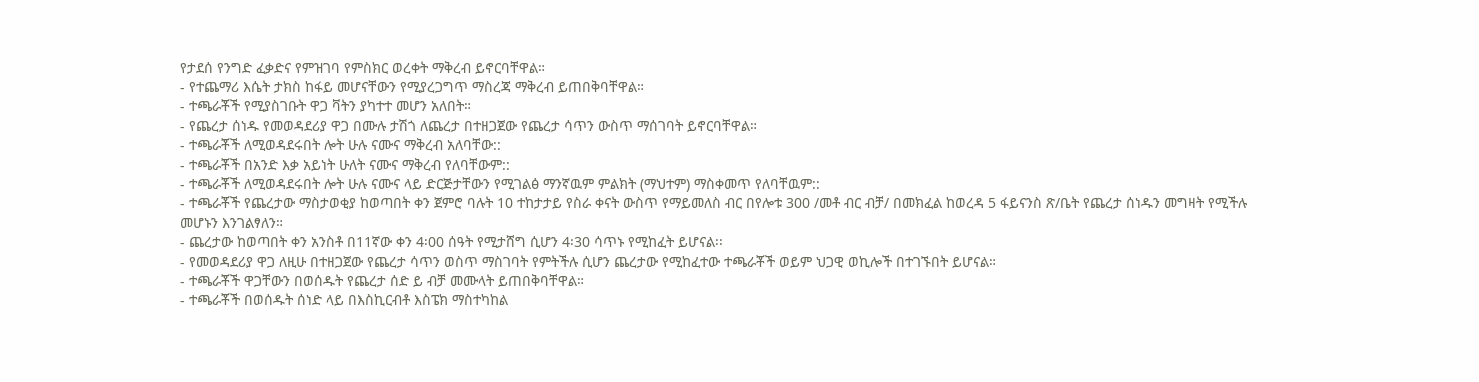የታደሰ የንግድ ፈቃድና የምዝገባ የምስክር ወረቀት ማቅረብ ይኖርባቸዋል።
- የተጨማሪ እሴት ታክስ ከፋይ መሆናቸውን የሚያረጋግጥ ማስረጃ ማቅረብ ይጠበቅባቸዋል።
- ተጫራቾች የሚያስገቡት ዋጋ ቫትን ያካተተ መሆን አለበት።
- የጨረታ ሰነዱ የመወዳደሪያ ዋጋ በሙሉ ታሽጎ ለጨረታ በተዘጋጀው የጨረታ ሳጥን ውስጥ ማሰገባት ይኖርባቸዋል።
- ተጫራቾች ለሚወዳደሩበት ሎት ሁሉ ናሙና ማቅረብ አለባቸው::
- ተጫራቾች በአንድ እቃ አይነት ሁለት ናሙና ማቅረብ የለባቸውም::
- ተጫራቾች ለሚወዳደሩበት ሎት ሁሉ ናሙና ላይ ድርጅታቸውን የሚገልፅ ማንኛዉም ምልክት (ማህተም) ማስቀመጥ የለባቸዉም::
- ተጫራቾች የጨረታው ማስታወቂያ ከወጣበት ቀን ጀምሮ ባሉት 10 ተከታታይ የስራ ቀናት ውስጥ የማይመለስ ብር በየሎቱ 300 /መቶ ብር ብቻ/ በመክፈል ከወረዳ 5 ፋይናንስ ጽ/ቤት የጨረታ ሰነዱን መግዛት የሚችሉ መሆኑን እንገልፃለን።
- ጨረታው ከወጣበት ቀን አንስቶ በ11ኛው ቀን 4፡00 ሰዓት የሚታሸግ ሲሆን 4፡30 ሳጥኑ የሚከፈት ይሆናል፡፡
- የመወዳደሪያ ዋጋ ለዚሁ በተዘጋጀው የጨረታ ሳጥን ወስጥ ማስገባት የምትችሉ ሲሆን ጨረታው የሚከፈተው ተጫራቾች ወይም ህጋዊ ወኪሎች በተገኙበት ይሆናል።
- ተጫራቾች ዋጋቸውን በወሰዱት የጨረታ ሰድ ይ ብቻ መሙላት ይጠበቅባቸዋል።
- ተጫራቾች በወሰዱት ሰነድ ላይ በእስኪርብቶ እስፔክ ማስተካከል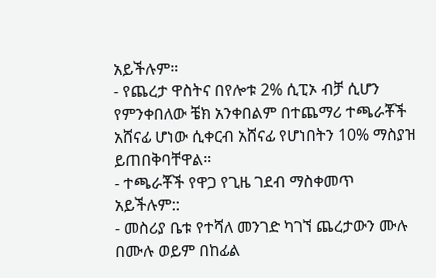አይችሉም።
- የጨረታ ዋስትና በየሎቱ 2% ሲፒኦ ብቻ ሲሆን የምንቀበለው ቼክ አንቀበልም በተጨማሪ ተጫራቾች አሸናፊ ሆነው ሲቀርብ አሸናፊ የሆነበትን 10% ማስያዝ ይጠበቅባቸዋል።
- ተጫራቾች የዋጋ የጊዜ ገደብ ማስቀመጥ አይችሉም::
- መስሪያ ቤቱ የተሻለ መንገድ ካገኘ ጨረታውን ሙሉ በሙሉ ወይም በከፊል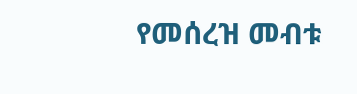የመሰረዝ መብቱ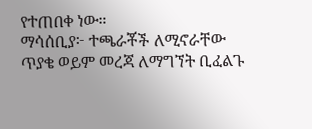የተጠበቀ ነው።
ማሳሰቢያ፦ ተጫራቾች ለሚኖራቸው ጥያቄ ወይም መረጃ ለማግኘት ቢፈልጉ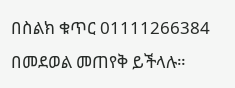በስልክ ቁጥር 01111266384 በመደወል መጠየቅ ይችላሉ።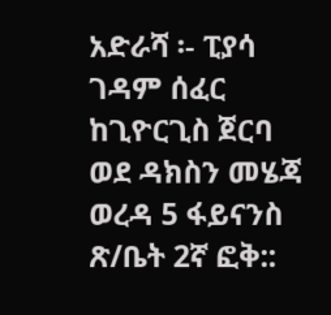አድራሻ ፡- ፒያሳ ገዳም ሰፈር ከጊዮርጊስ ጀርባ ወደ ዳክስን መሄጃ ወረዳ 5 ፋይናንስ ጽ/ቤት 2ኛ ፎቅ::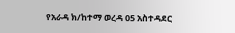የአራዳ ክ/ከተማ ወረዳ 05 አስተዳደር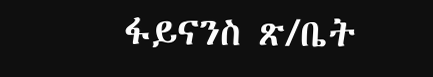ፋይናንስ ጽ/ቤት